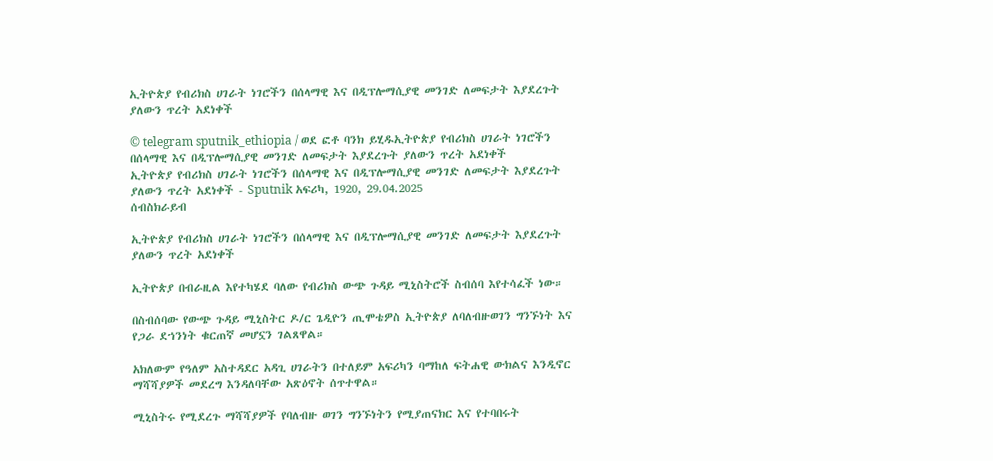ኢትዮጵያ የብሪክስ ሀገራት ነገሮችን በሰላማዊ እና በዲፕሎማሲያዊ መንገድ ለመፍታት እያደረጉት ያለውን ጥረት አደነቀች

© telegram sputnik_ethiopia / ወደ ፎቶ ባንክ ይሂዱኢትዮጵያ የብሪክስ ሀገራት ነገሮችን በሰላማዊ እና በዲፕሎማሲያዊ መንገድ ለመፍታት እያደረጉት ያለውን ጥረት አደነቀች
ኢትዮጵያ የብሪክስ ሀገራት ነገሮችን በሰላማዊ እና በዲፕሎማሲያዊ መንገድ ለመፍታት እያደረጉት ያለውን ጥረት አደነቀች - Sputnik አፍሪካ, 1920, 29.04.2025
ሰብስክራይብ

ኢትዮጵያ የብሪክስ ሀገራት ነገሮችን በሰላማዊ እና በዲፕሎማሲያዊ መንገድ ለመፍታት እያደረጉት ያለውን ጥረት አደነቀች

ኢትዮጵያ በብራዚል እየተካሄደ ባለው የብሪክስ ውጭ ጉዳይ ሚኒስትሮች ስብሰባ እየተሳፈች ነው።

በስብሰባው የውጭ ጉዳይ ሚኒስትር ዶ/ር ጌዲዮን ጢሞቴዎስ ኢትዮጵያ ለባለብዙወገን ግንኙነት እና የጋራ ደኀንነት ቁርጠኛ መሆኗን ገልጸዋል።

አክለውም የዓለም አስተዳደር አዳጊ ሀገራትን በተለይም አፍሪካን ባማከለ ፍትሐዊ ውክልና እንዲኖር ማሻሻያዎች መደረግ እንዳለባቸው አጽዕኖት ሰጥተዋል።

ሚኒስትሩ የሚደረጉ ማሻሻያዎች የባለብዙ ወገን ግንኙነትን የሚያጠናክር እና የተባበሩት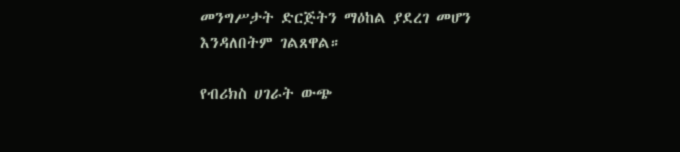መንግሥታት ድርጅትን ማዕከል ያደረገ መሆን እንዳለበትም ገልጸዋል።

የብሪክስ ሀገራት ውጭ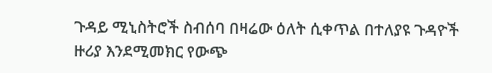ጉዳይ ሚኒስትሮች ስብሰባ በዛሬው ዕለት ሲቀጥል በተለያዩ ጉዳዮች ዙሪያ እንደሚመክር የውጭ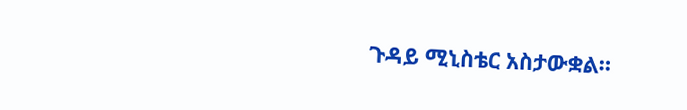ጉዳይ ሚኒስቴር አስታውቋል።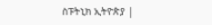ስፑትኒክ ኢትዮጵያ |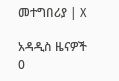መተግበሪያ | X

አዳዲስ ዜናዎች
0